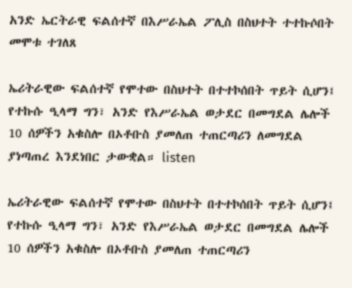አንድ ኤርትራዊ ፍልሰተኛ በእሥራኤል ፖሊስ በስህተት ተተኩሶበት መሞቱ ተገለጸ

ኤሪትራዊው ፍልሰተኛ የሞተው በስህተት በተተኮሰበት ጥይት ሲሆን፤ የተኩሱ ዒላማ ግን፣ አንድ የእሥራኤል ወታደር በመግደል ሌሎች 10 ሰዎችን አቁስሎ በኦቶቡስ ያመለጠ ተጠርጣሪን ለመግደል ያነጣጠረ እንደነበር ታውቋል። listen

ኤሪትራዊው ፍልሰተኛ የሞተው በስህተት በተተኮሰበት ጥይት ሲሆን፤ የተኩሱ ዒላማ ግን፣ አንድ የእሥራኤል ወታደር በመግደል ሌሎች 10 ሰዎችን አቁስሎ በኦቶቡስ ያመለጠ ተጠርጣሪን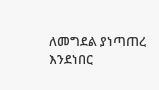ለመግደል ያነጣጠረ እንደነበር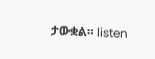ታውቋል። listen